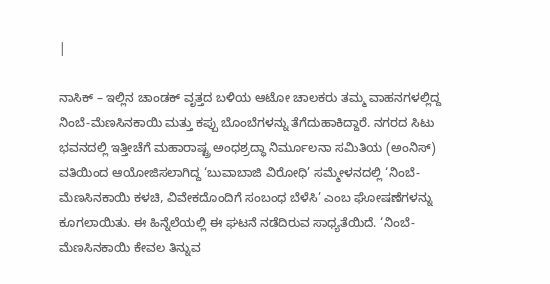|

ನಾಸಿಕ್ – ಇಲ್ಲಿನ ಚಾಂಡಕ್ ವೃತ್ತದ ಬಳಿಯ ಆಟೋ ಚಾಲಕರು ತಮ್ಮ ವಾಹನಗಳಲ್ಲಿದ್ದ ನಿಂಬೆ-ಮೆಣಸಿನಕಾಯಿ ಮತ್ತು ಕಪ್ಪು ಬೊಂಬೆಗಳನ್ನು ತೆಗೆದುಹಾಕಿದ್ದಾರೆ. ನಗರದ ಸಿಟು ಭವನದಲ್ಲಿ ಇತ್ತೀಚೆಗೆ ಮಹಾರಾಷ್ಟ್ರ ಅಂಧಶ್ರದ್ಧಾ ನಿರ್ಮೂಲನಾ ಸಮಿತಿಯ (ಅಂನಿಸ್) ವತಿಯಿಂದ ಆಯೋಜಿಸಲಾಗಿದ್ದ ‘ಬುವಾಬಾಜಿ ವಿರೋಧಿ’ ಸಮ್ಮೇಳನದಲ್ಲಿ ‘ನಿಂಬೆ-ಮೆಣಸಿನಕಾಯಿ ಕಳಚಿ, ವಿವೇಕದೊಂದಿಗೆ ಸಂಬಂಧ ಬೆಳೆಸಿ’ ಎಂಬ ಘೋಷಣೆಗಳನ್ನು ಕೂಗಲಾಯಿತು. ಈ ಹಿನ್ನೆಲೆಯಲ್ಲಿ ಈ ಘಟನೆ ನಡೆದಿರುವ ಸಾಧ್ಯತೆಯಿದೆ. ‘ನಿಂಬೆ-ಮೆಣಸಿನಕಾಯಿ ಕೇವಲ ತಿನ್ನುವ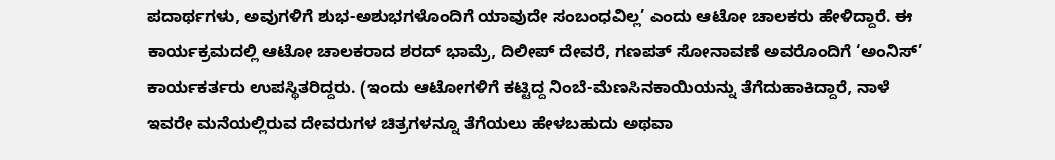ಪದಾರ್ಥಗಳು, ಅವುಗಳಿಗೆ ಶುಭ-ಅಶುಭಗಳೊಂದಿಗೆ ಯಾವುದೇ ಸಂಬಂಧವಿಲ್ಲ’ ಎಂದು ಆಟೋ ಚಾಲಕರು ಹೇಳಿದ್ದಾರೆ. ಈ ಕಾರ್ಯಕ್ರಮದಲ್ಲಿ ಆಟೋ ಚಾಲಕರಾದ ಶರದ್ ಭಾಮ್ರೆ, ದಿಲೀಪ್ ದೇವರೆ, ಗಣಪತ್ ಸೋನಾವಣೆ ಅವರೊಂದಿಗೆ ‘ಅಂನಿಸ್’ ಕಾರ್ಯಕರ್ತರು ಉಪಸ್ಥಿತರಿದ್ದರು. (ಇಂದು ಆಟೋಗಳಿಗೆ ಕಟ್ಟಿದ್ದ ನಿಂಬೆ-ಮೆಣಸಿನಕಾಯಿಯನ್ನು ತೆಗೆದುಹಾಕಿದ್ದಾರೆ, ನಾಳೆ ಇವರೇ ಮನೆಯಲ್ಲಿರುವ ದೇವರುಗಳ ಚಿತ್ರಗಳನ್ನೂ ತೆಗೆಯಲು ಹೇಳಬಹುದು ಅಥವಾ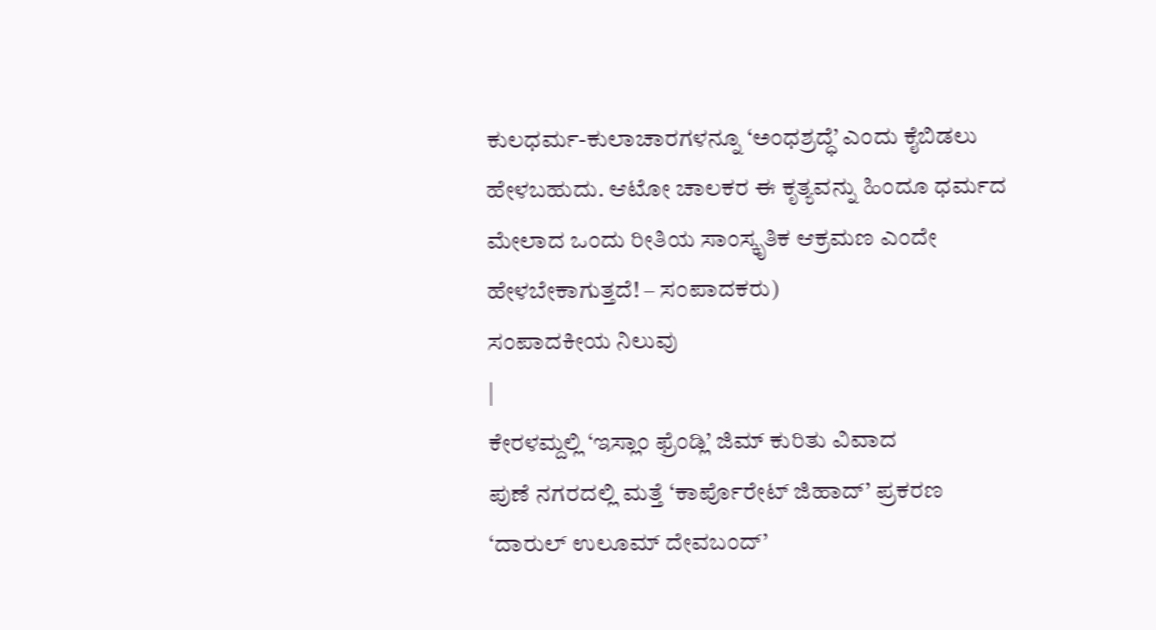ಕುಲಧರ್ಮ-ಕುಲಾಚಾರಗಳನ್ನೂ ‘ಅಂಧಶ್ರದ್ಧೆ’ ಎಂದು ಕೈಬಿಡಲು ಹೇಳಬಹುದು. ಆಟೋ ಚಾಲಕರ ಈ ಕೃತ್ಯವನ್ನು ಹಿಂದೂ ಧರ್ಮದ ಮೇಲಾದ ಒಂದು ರೀತಿಯ ಸಾಂಸ್ಕೃತಿಕ ಆಕ್ರಮಣ ಎಂದೇ ಹೇಳಬೇಕಾಗುತ್ತದೆ! – ಸಂಪಾದಕರು)
ಸಂಪಾದಕೀಯ ನಿಲುವು
|
ಕೇರಳಮ್ದಲ್ಲಿ ‘ಇಸ್ಲಾಂ ಫ್ರೆಂಡ್ಲಿ’ ಜಿಮ್ ಕುರಿತು ವಿವಾದ
ಪುಣೆ ನಗರದಲ್ಲಿ ಮತ್ತೆ ‘ಕಾರ್ಪೊರೇಟ್ ಜಿಹಾದ್’ ಪ್ರಕರಣ
‘ದಾರುಲ್ ಉಲೂಮ್ ದೇವಬಂದ್’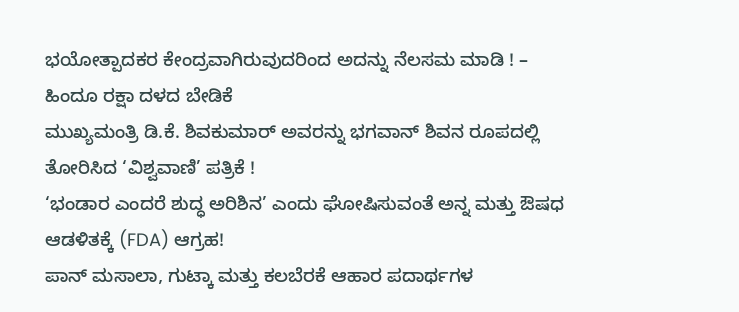ಭಯೋತ್ಪಾದಕರ ಕೇಂದ್ರವಾಗಿರುವುದರಿಂದ ಅದನ್ನು ನೆಲಸಮ ಮಾಡಿ ! – ಹಿಂದೂ ರಕ್ಷಾ ದಳದ ಬೇಡಿಕೆ
ಮುಖ್ಯಮಂತ್ರಿ ಡಿ.ಕೆ. ಶಿವಕುಮಾರ್ ಅವರನ್ನು ಭಗವಾನ್ ಶಿವನ ರೂಪದಲ್ಲಿ ತೋರಿಸಿದ ‘ವಿಶ್ವವಾಣಿ’ ಪತ್ರಿಕೆ !
‘ಭಂಡಾರ ಎಂದರೆ ಶುದ್ಧ ಅರಿಶಿನ’ ಎಂದು ಘೋಷಿಸುವಂತೆ ಅನ್ನ ಮತ್ತು ಔಷಧ ಆಡಳಿತಕ್ಕೆ (FDA) ಆಗ್ರಹ!
ಪಾನ್ ಮಸಾಲಾ, ಗುಟ್ಕಾ ಮತ್ತು ಕಲಬೆರಕೆ ಆಹಾರ ಪದಾರ್ಥಗಳ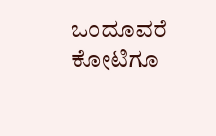ಒಂದೂವರೆ ಕೋಟಿಗೂ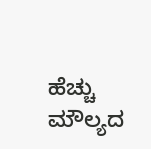ಹೆಚ್ಚು ಮೌಲ್ಯದ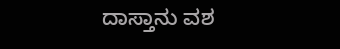ದಾಸ್ತಾನು ವಶ